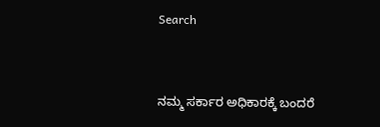Search


ನಮ್ಮ ಸರ್ಕಾರ ಅಧಿಕಾರಕ್ಕೆ ಬಂದರೆ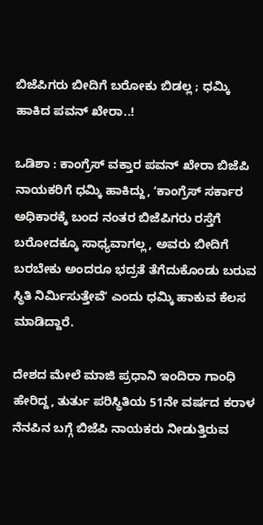ಬಿಜೆಪಿಗರು ಬೀದಿಗೆ ಬರೋಕು ಬಿಡಲ್ಲ ; ಧಮ್ಕಿ ಹಾಕಿದ ಪವನ್‌ ಖೇರಾ..!

ಒಡಿಶಾ : ಕಾಂಗ್ರೆಸ್‌ ವಕ್ತಾರ ಪವನ್‌ ಖೇರಾ ಬಿಜೆಪಿ ನಾಯಕರಿಗೆ ಧಮ್ಕಿ ಹಾಕಿದ್ದು, ʻಕಾಂಗ್ರೆಸ್‌ ಸರ್ಕಾರ ಅಧಿಕಾರಕ್ಕೆ ಬಂದ ನಂತರ ಬಿಜೆಪಿಗರು ರಸ್ತೆಗೆ ಬರೋದಕ್ಕೂ ಸಾಧ್ಯವಾಗಲ್ಲ, ಅವರು ಬೀದಿಗೆ ಬರಬೇಕು ಅಂದರೂ ಭದ್ರತೆ ತೆಗೆದುಕೊಂಡು ಬರುವ ಸ್ಥಿತಿ ನಿರ್ಮಿಸುತ್ತೇವೆʼ ಎಂದು ಧಮ್ಕಿ ಹಾಕುವ ಕೆಲಸ ಮಾಡಿದ್ದಾರೆ.

ದೇಶದ ಮೇಲೆ ಮಾಜಿ ಪ್ರಧಾನಿ ಇಂದಿರಾ ಗಾಂಧಿ ಹೇರಿದ್ದ, ತುರ್ತು ಪರಿಸ್ಥಿತಿಯ 51ನೇ ವರ್ಷದ ಕರಾಳ ನೆನಪಿನ ಬಗ್ಗೆ ಬಿಜೆಪಿ ನಾಯಕರು ನೀಡುತ್ತಿರುವ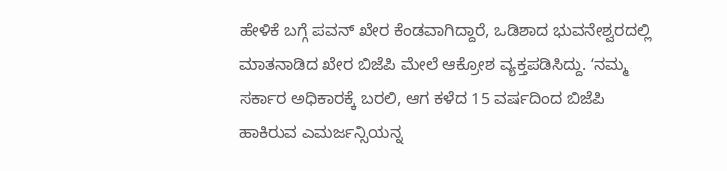ಹೇಳಿಕೆ ಬಗ್ಗೆ ಪವನ್‌ ಖೇರ ಕೆಂಡವಾಗಿದ್ದಾರೆ, ಒಡಿಶಾದ ಭುವನೇಶ್ವರದಲ್ಲಿ ಮಾತನಾಡಿದ ಖೇರ ಬಿಜೆಪಿ ಮೇಲೆ ಆಕ್ರೋಶ ವ್ಯಕ್ತಪಡಿಸಿದ್ದು. ʻನಮ್ಮ ಸರ್ಕಾರ ಅಧಿಕಾರಕ್ಕೆ ಬರಲಿ, ಆಗ ಕಳೆದ 15 ವರ್ಷದಿಂದ ಬಿಜೆಪಿ ಹಾಕಿರುವ ಎಮರ್ಜನ್ಸಿಯನ್ನ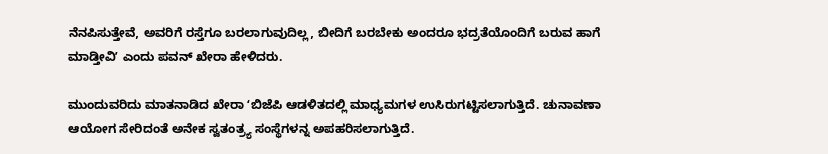ನೆನಪಿಸುತ್ತೇವೆ, ಅವರಿಗೆ ರಸ್ತೆಗೂ ಬರಲಾಗುವುದಿಲ್ಲ, ಬೀದಿಗೆ ಬರಬೇಕು ಅಂದರೂ ಭದ್ರತೆಯೊಂದಿಗೆ ಬರುವ ಹಾಗೆ ಮಾಡ್ತೀವಿʼ ಎಂದು ಪವನ್‌ ಖೇರಾ ಹೇಳಿದರು.

ಮುಂದುವರಿದು ಮಾತನಾಡಿದ ಖೇರಾ ʻಬಿಜೆಪಿ ಆಡಳಿತದಲ್ಲಿ ಮಾಧ್ಯಮಗಳ ಉಸಿರುಗಟ್ಟಿಸಲಾಗುತ್ತಿದೆ. ಚುನಾವಣಾ ಆಯೋಗ ಸೇರಿದಂತೆ ಅನೇಕ ಸ್ವತಂತ್ರ್ಯ ಸಂಸ್ಥೆಗಳನ್ನ ಅಪಹರಿಸಲಾಗುತ್ತಿದೆ.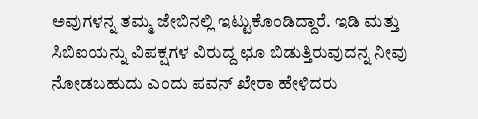ಅವುಗಳನ್ನ ತಮ್ಮ ಜೇಬಿನಲ್ಲಿ ಇಟ್ಟುಕೊಂಡಿದ್ದಾರೆ. ಇಡಿ ಮತ್ತು ಸಿಬಿಐಯನ್ನು ವಿಪಕ್ಷಗಳ ವಿರುದ್ದ ಛೂ ಬಿಡುತ್ತಿರುವುದನ್ನ ನೀವು ನೋಡಬಹುದು ಎಂದು ಪವನ್‌ ಖೇರಾ ಹೇಳಿದರು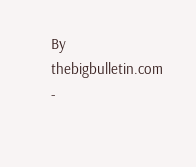By thebigbulletin.com -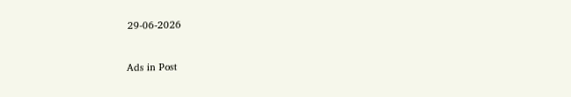29-06-2026


Ads in Post